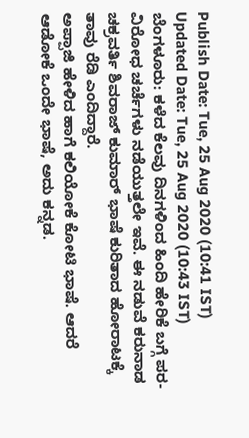Publish Date: Tue, 25 Aug 2020 (10:41 IST)
Updated Date: Tue, 25 Aug 2020 (10:43 IST)
ಬೆಂಗಳೂರು: ಕಳೆದ ಕೆಲವು ದಿನಗಳಿಂದ ಹಿಂದಿ ಹೇರಿಕೆ ಬಗ್ಗೆ ಪರ-ವಿರೋಧ ಚರ್ಚೆಗಳು ನಡೆಯುತ್ತಲೇ ಇವೆ. ಈ ನಡುವೆ ಕರುನಾಡ ಚಕ್ರವರ್ತಿ ಶಿವರಾಜ್ ಕುಮಾರ್ ಭಾಷೆ ಕುರಿತಾದ ಹೋರಾಟಕ್ಕೆ ತಾವು ರೆಡಿ ಎಂದಿದ್ದಾರೆ.
ಅಪ್ಪಾಜಿ ಹೇಳಿದ ಹಾಗೆ ಕಲಿಯೋಕೆ ಕೋಟಿ ಭಾಷೆ. ಆದರೆ ಆಡೋಕೆ ಒಂದೇ ಭಾಷೆ, ಅದು ಕನ್ನಡ.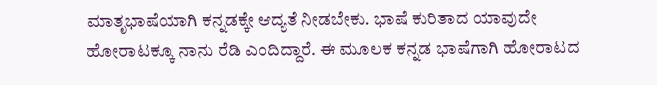ಮಾತೃಭಾಷೆಯಾಗಿ ಕನ್ನಡಕ್ಕೇ ಆದ್ಯತೆ ನೀಡಬೇಕು. ಭಾಷೆ ಕುರಿತಾದ ಯಾವುದೇ ಹೋರಾಟಕ್ಕೂ ನಾನು ರೆಡಿ ಎಂದಿದ್ದಾರೆ. ಈ ಮೂಲಕ ಕನ್ನಡ ಭಾಷೆಗಾಗಿ ಹೋರಾಟದ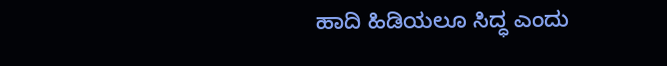ಹಾದಿ ಹಿಡಿಯಲೂ ಸಿದ್ಧ ಎಂದು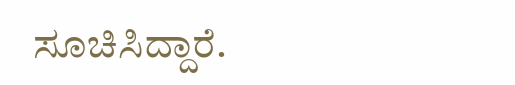ಸೂಚಿಸಿದ್ದಾರೆ.